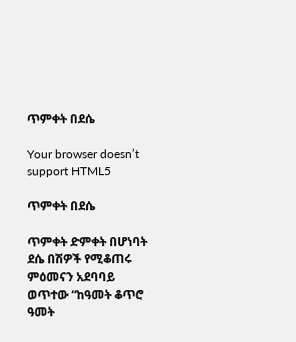ጥምቀት በደሴ

Your browser doesn’t support HTML5

ጥምቀት በደሴ

ጥምቀት ድምቀት በሆነባት ደሴ በሽዎች የሚቆጠሩ ምዕመናን አደባባይ ወጥተው “ከዓመት ቆጥሮ ዓመት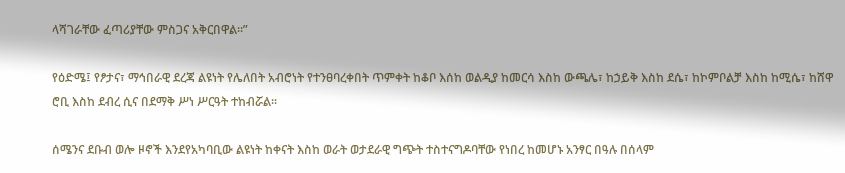ላሻገራቸው ፈጣሪያቸው ምስጋና አቅርበዋል።”

የዕድሜ፤ የፆታና፣ ማኅበራዊ ደረጃ ልዩነት የሌለበት አብሮነት የተንፀባረቀበት ጥምቀት ከቆቦ እሰከ ወልዲያ ከመርሳ እስከ ውጫሌ፣ ከኃይቅ እስከ ደሴ፣ ከኮምቦልቻ እስከ ከሚሴ፣ ከሸዋ ሮቢ እስከ ደብረ ሲና በደማቅ ሥነ ሥርዓት ተከብሯል።

ሰሜንና ደቡብ ወሎ ዞኖች እንደየአካባቢው ልዩነት ከቀናት እስከ ወራት ወታደራዊ ግጭት ተስተናግዶባቸው የነበረ ከመሆኑ አንፃር በዓሉ በሰላም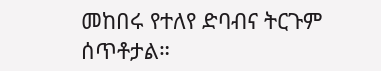መከበሩ የተለየ ድባብና ትርጉም ሰጥቶታል።